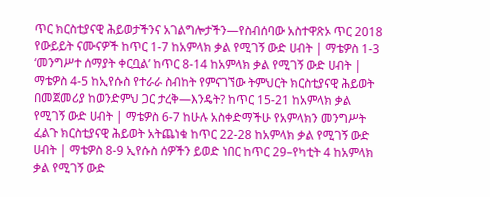ጥር ክርስቲያናዊ ሕይወታችንና አገልግሎታችን—የስብሰባው አስተዋጽኦ ጥር 2018 የውይይት ናሙናዎች ከጥር 1-7 ከአምላክ ቃል የሚገኝ ውድ ሀብት | ማቴዎስ 1-3 ‘መንግሥተ ሰማያት ቀርቧል’ ከጥር 8-14 ከአምላክ ቃል የሚገኝ ውድ ሀብት | ማቴዎስ 4-5 ከኢየሱስ የተራራ ስብከት የምናገኘው ትምህርት ክርስቲያናዊ ሕይወት በመጀመሪያ ከወንድምህ ጋር ታረቅ—እንዴት? ከጥር 15-21 ከአምላክ ቃል የሚገኝ ውድ ሀብት | ማቴዎስ 6-7 ከሁሉ አስቀድማችሁ የአምላክን መንግሥት ፈልጉ ክርስቲያናዊ ሕይወት አትጨነቁ ከጥር 22-28 ከአምላክ ቃል የሚገኝ ውድ ሀብት | ማቴዎስ 8-9 ኢየሱስ ሰዎችን ይወድ ነበር ከጥር 29–የካቲት 4 ከአምላክ ቃል የሚገኝ ውድ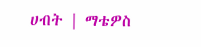ሀብት | ማቴዎስ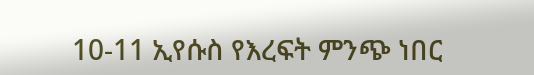10-11 ኢየሱስ የእረፍት ምንጭ ነበር